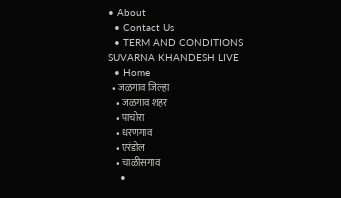• About
  • Contact Us
  • TERM AND CONDITIONS
SUVARNA KHANDESH LIVE
  • Home
  • जळगाव जिल्हा
    • जळगाव शहर
    • पाचोरा
    • धरणगाव
    • एरंडोल
    • चाळीसगाव
    •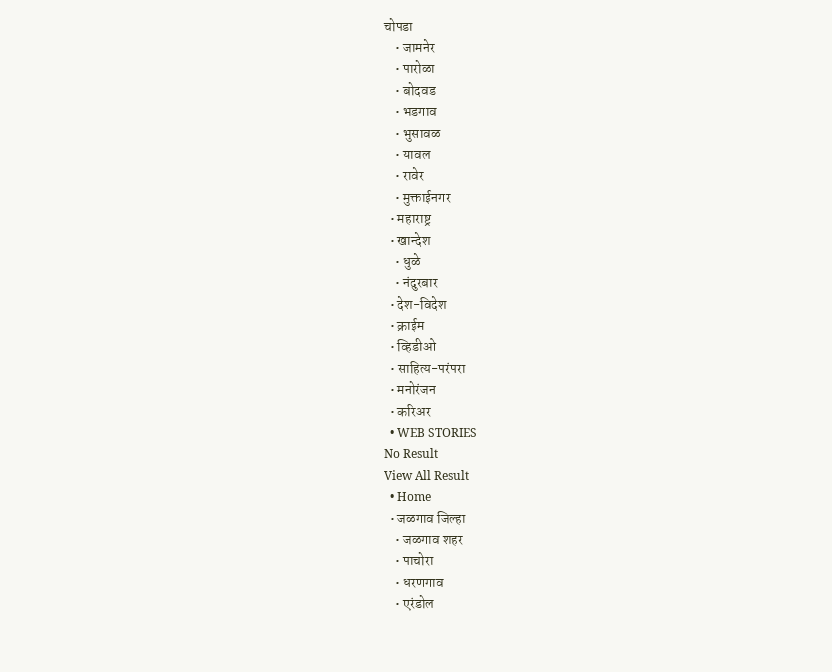चोपडा
    • जामनेर
    • पारोळा
    • बोदवड
    • भडगाव
    • भुसावळ
    • यावल
    • रावेर
    • मुक्ताईनगर
  • महाराष्ट्र
  • खान्देश
    • धुळे
    • नंदुरबार
  • देश-विदेश
  • क्राईम
  • व्हिडीओ
  • साहित्य-परंपरा
  • मनोरंजन
  • करिअर
  • WEB STORIES
No Result
View All Result
  • Home
  • जळगाव जिल्हा
    • जळगाव शहर
    • पाचोरा
    • धरणगाव
    • एरंडोल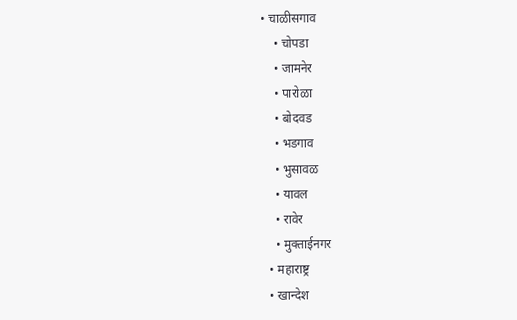• चाळीसगाव
    • चोपडा
    • जामनेर
    • पारोळा
    • बोदवड
    • भडगाव
    • भुसावळ
    • यावल
    • रावेर
    • मुक्ताईनगर
  • महाराष्ट्र
  • खान्देश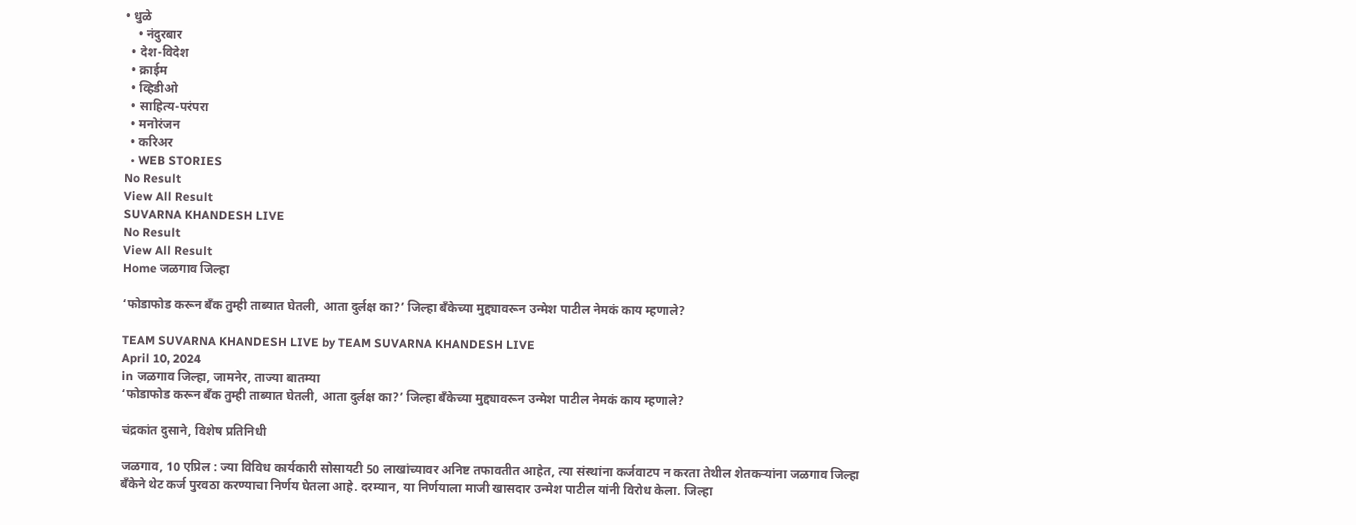• धुळे
    • नंदुरबार
  • देश-विदेश
  • क्राईम
  • व्हिडीओ
  • साहित्य-परंपरा
  • मनोरंजन
  • करिअर
  • WEB STORIES
No Result
View All Result
SUVARNA KHANDESH LIVE
No Result
View All Result
Home जळगाव जिल्हा

‘फोडाफोड करून बँक तुम्ही ताब्यात घेतली, आता दुर्लक्ष का?’ जिल्हा बँकेच्या मुद्द्यावरून उन्मेश पाटील नेमकं काय म्हणाले?

TEAM SUVARNA KHANDESH LIVE by TEAM SUVARNA KHANDESH LIVE
April 10, 2024
in जळगाव जिल्हा, जामनेर, ताज्या बातम्या
‘फोडाफोड करून बँक तुम्ही ताब्यात घेतली, आता दुर्लक्ष का?’ जिल्हा बँकेच्या मुद्द्यावरून उन्मेश पाटील नेमकं काय म्हणाले?

चंद्रकांत दुसाने, विशेष प्रतिनिधी

जळगाव, 10 एप्रिल : ज्या विविध कार्यकारी सोसायटी 50 लाखांच्यावर अनिष्ट तफावतीत आहेत, त्या संस्थांना कर्जवाटप न करता तेथील शेतकऱ्यांना जळगाव जिल्हा बँकेने थेट कर्ज पुरवठा करण्याचा निर्णय घेतला आहे. दरम्यान, या निर्णयाला माजी खासदार उन्मेश पाटील यांनी विरोध केला. जिल्हा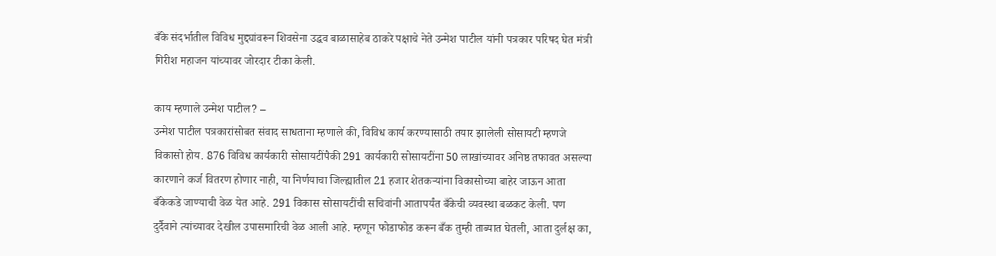बँके संदर्भातील विविध मुद्द्यांवरून शिवसेना उद्धव बाळासाहेब ठाकरे पक्षाचे नेते उन्मेश पाटील यांनी पत्रकार परिषद घेत मंत्री गिरीश महाजन यांच्यावर जोरदार टीका केली.

काय म्हणाले उन्मेश पाटील? –
उन्मेश पाटील पत्रकारांसोबत संवाद साधताना म्हणाले की, विविध कार्य करण्यासाठी तयार झालेली सोसायटी म्हणजे विकासो होय. 876 विविध कार्यकारी सोसायटींपैकी 291 कार्यकारी सोसायटींना 50 लाखांच्यावर अनिष्ठ तफावत असल्या कारणाने कर्ज वितरण होणार नाही, या निर्णयाचा जिल्ह्यातील 21 हजार शेतकऱ्यांना विकासोच्या बाहेर जाऊन आता बँकेकडे जाण्याची वेळ येत आहे. 291 विकास सोसायटींची सचिवांनी आतापर्यंत बँकेची व्यवस्था बळकट केली. पण दुर्दैवाने त्यांच्यावर देखील उपासमारिची वेळ आली आहे. म्हणून फोडाफोड करून बँक तुम्ही ताब्यात घेतली, आता दुर्लक्ष का,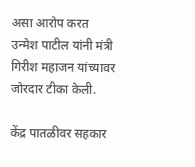असा आरोप करत उन्मेश पाटील यांनी मंत्री गिरीश महाजन यांच्यावर जोरदार टीका केली.

केंद्र पातळीवर सहकार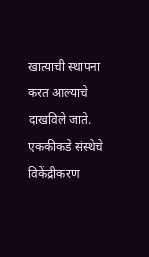खात्याची स्थापना करत आल्याचे दाखविले जाते. एककीकडे संस्थेचे विकेंद्रीकरण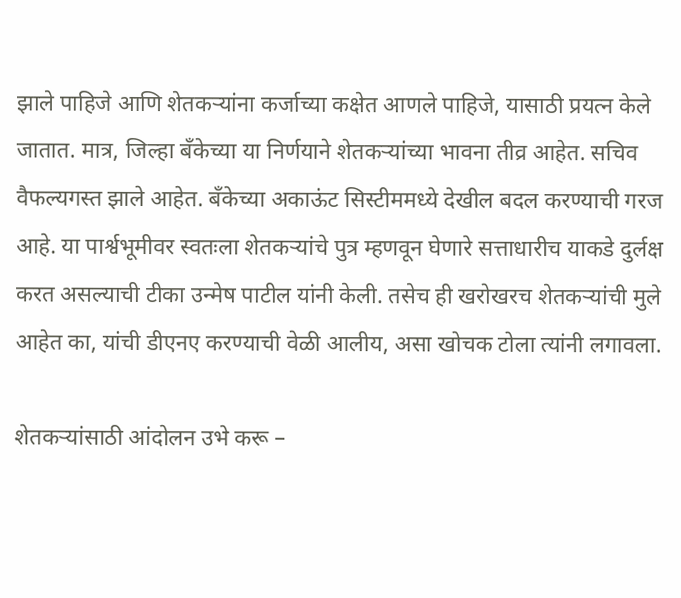झाले पाहिजे आणि शेतकऱ्यांना कर्जाच्या कक्षेत आणले पाहिजे, यासाठी प्रयत्न केले जातात. मात्र, जिल्हा बँकेच्या या निर्णयाने शेतकऱ्यांच्या भावना तीव्र आहेत. सचिव वैफल्यगस्त झाले आहेत. बँकेच्या अकाऊंट सिस्टीममध्ये देखील बदल करण्याची गरज आहे. या पार्श्वभूमीवर स्वतःला शेतकऱ्यांचे पुत्र म्हणवून घेणारे सत्ताधारीच याकडे दुर्लक्ष करत असल्याची टीका उन्मेष पाटील यांनी केली. तसेच ही खरोखरच शेतकऱ्यांची मुले आहेत का, यांची डीएनए करण्याची वेळी आलीय, असा खोचक टोला त्यांनी लगावला.

शेतकऱ्यांसाठी आंदोलन उभे करू –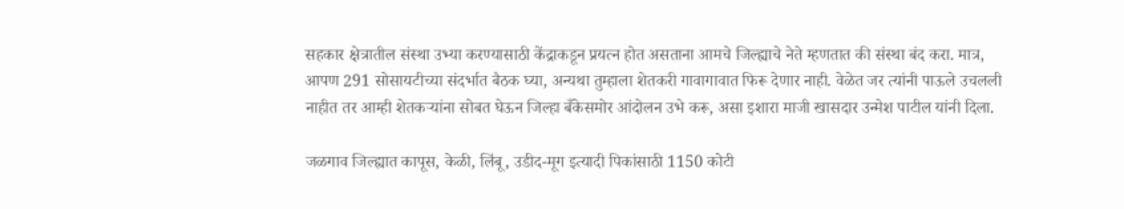सहकार क्षेत्रातील संस्था उभ्या करण्यासाठी केंद्राकडून प्रयत्न होत असताना आमचे जिल्ह्याचे नेते म्हणतात की संस्था बंद करा. मात्र, आपण 291 सोसायटीच्या संदर्भात बैठक घ्या, अन्यथा तुम्हाला शेतकरी गावागावात फिरू देणार नाही. वेळेत जर त्यांनी पाऊले उचलली नाहीत तर आम्ही शेतकऱ्यांना सोबत घेऊन जिल्हा बँकेसमोर आंदोलन उभे करू, असा इशारा माजी खासदार उन्मेश पाटील यांनी दिला.

जळगाव जिल्ह्यात कापूस, केळी, लिंबू, उडीद-मूग इत्यादी पिकांसाठी 1150 कोटी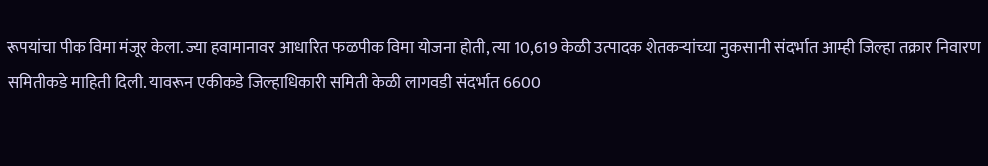रूपयांचा पीक विमा मंजूर केला. ज्या हवामानावर आधारित फळपीक विमा योजना होती, त्या 10,619 केळी उत्पादक शेतकऱ्यांच्या नुकसानी संदर्भात आम्ही जिल्हा तक्रार निवारण समितीकडे माहिती दिली. यावरून एकीकडे जिल्हाधिकारी समिती केळी लागवडी संदर्भात 6600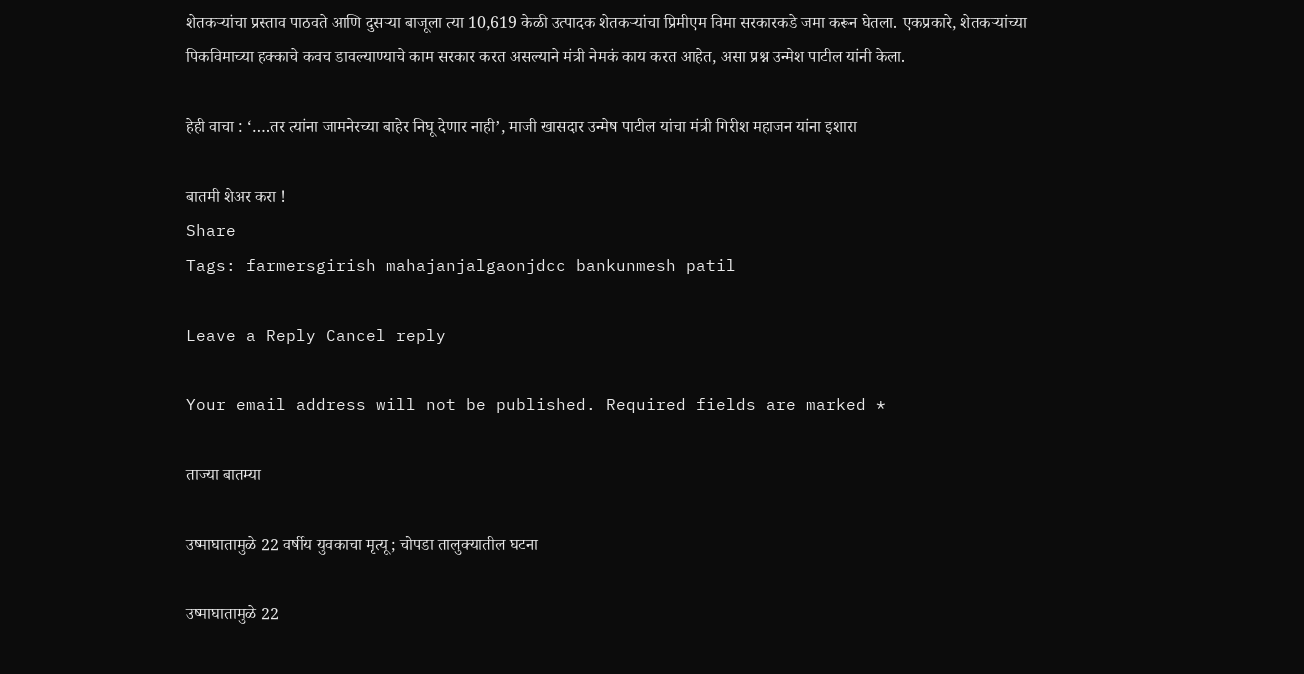शेतकऱ्यांचा प्रस्ताव पाठवते आणि दुसऱ्या बाजूला त्या 10,619 केळी उत्पादक शेतकऱ्यांचा प्रिमीएम विमा सरकारकडे जमा करून घेतला. एकप्रकारे, शेतकऱ्यांच्या पिकविमाच्या हक्काचे कवच डावल्याण्याचे काम सरकार करत असल्याने मंत्री नेमकं काय करत आहेत, असा प्रश्न उन्मेश पाटील यांनी केला.

हेही वाचा : ‘….तर त्यांना जामनेरच्या बाहेर निघू देणार नाही’, माजी खासदार उन्मेष पाटील यांचा मंत्री गिरीश महाजन यांना इशारा

बातमी शेअर करा !
Share
Tags: farmersgirish mahajanjalgaonjdcc bankunmesh patil

Leave a Reply Cancel reply

Your email address will not be published. Required fields are marked *

ताज्या बातम्या

उष्माघातामुळे 22 वर्षीय युवकाचा मृत्यू; चोपडा तालुक्यातील घटना

उष्माघातामुळे 22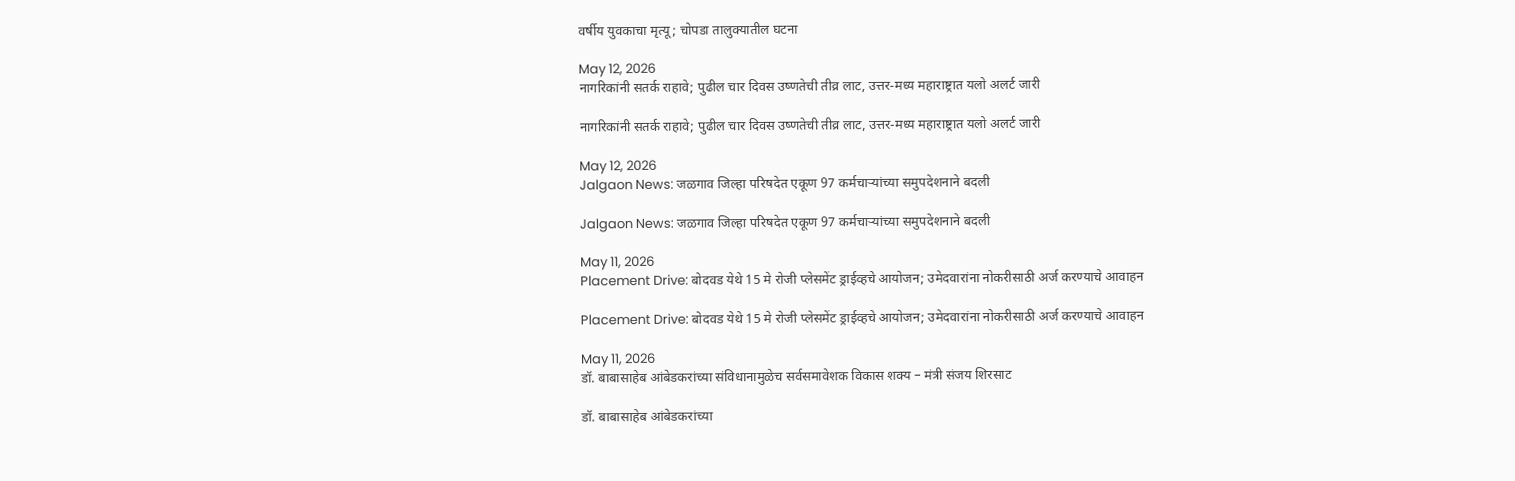वर्षीय युवकाचा मृत्यू; चोपडा तालुक्यातील घटना

May 12, 2026
नागरिकांनी सतर्क राहावे; पुढील चार दिवस उष्णतेची तीव्र लाट, उत्तर-मध्य महाराष्ट्रात यलो अलर्ट जारी

नागरिकांनी सतर्क राहावे; पुढील चार दिवस उष्णतेची तीव्र लाट, उत्तर-मध्य महाराष्ट्रात यलो अलर्ट जारी

May 12, 2026
Jalgaon News: जळगाव जिल्हा परिषदेत एकूण 97 कर्मचाऱ्यांच्या समुपदेशनाने बदली

Jalgaon News: जळगाव जिल्हा परिषदेत एकूण 97 कर्मचाऱ्यांच्या समुपदेशनाने बदली

May 11, 2026
Placement Drive: बोदवड येथे 15 मे रोजी प्लेसमेंट ड्राईव्हचे आयोजन; उमेदवारांना नोकरीसाठी अर्ज करण्याचे आवाहन

Placement Drive: बोदवड येथे 15 मे रोजी प्लेसमेंट ड्राईव्हचे आयोजन; उमेदवारांना नोकरीसाठी अर्ज करण्याचे आवाहन

May 11, 2026
डॉ. बाबासाहेब आंबेडकरांच्या संविधानामुळेच सर्वसमावेशक विकास शक्य – मंत्री संजय शिरसाट

डॉ. बाबासाहेब आंबेडकरांच्या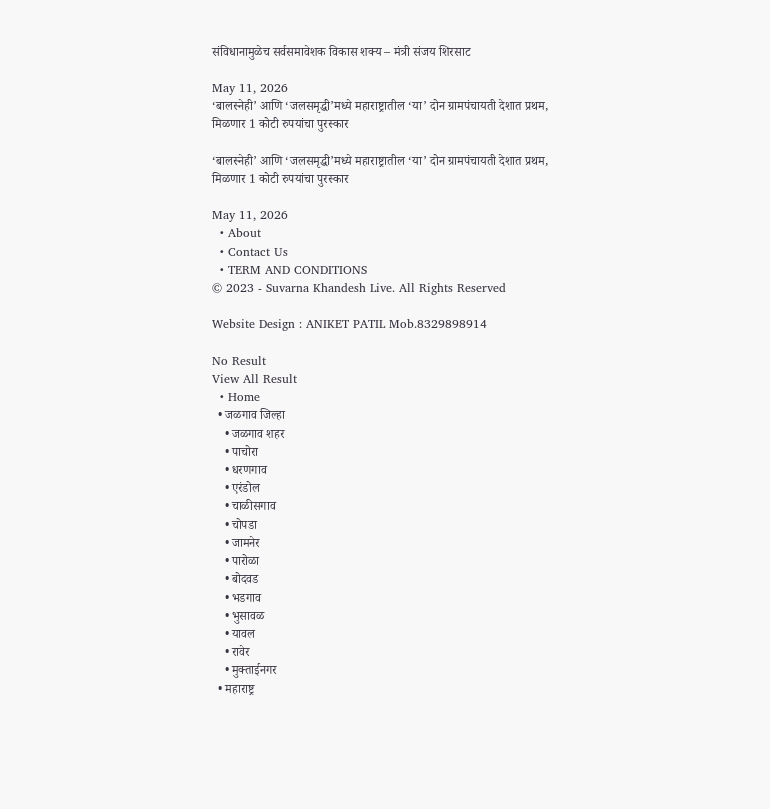संविधानामुळेच सर्वसमावेशक विकास शक्य – मंत्री संजय शिरसाट

May 11, 2026
‘बालस्नेही’ आणि ‘जलसमृद्धी’मध्ये महाराष्ट्रातील ‘या’ दोन ग्रामपंचायती देशात प्रथम, मिळणार 1 कोटी रुपयांचा पुरस्कार

‘बालस्नेही’ आणि ‘जलसमृद्धी’मध्ये महाराष्ट्रातील ‘या’ दोन ग्रामपंचायती देशात प्रथम, मिळणार 1 कोटी रुपयांचा पुरस्कार

May 11, 2026
  • About
  • Contact Us
  • TERM AND CONDITIONS
© 2023 - Suvarna Khandesh Live. All Rights Reserved

Website Design : ANIKET PATIL Mob.8329898914

No Result
View All Result
  • Home
  • जळगाव जिल्हा
    • जळगाव शहर
    • पाचोरा
    • धरणगाव
    • एरंडोल
    • चाळीसगाव
    • चोपडा
    • जामनेर
    • पारोळा
    • बोदवड
    • भडगाव
    • भुसावळ
    • यावल
    • रावेर
    • मुक्ताईनगर
  • महाराष्ट्र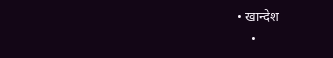• खान्देश
    •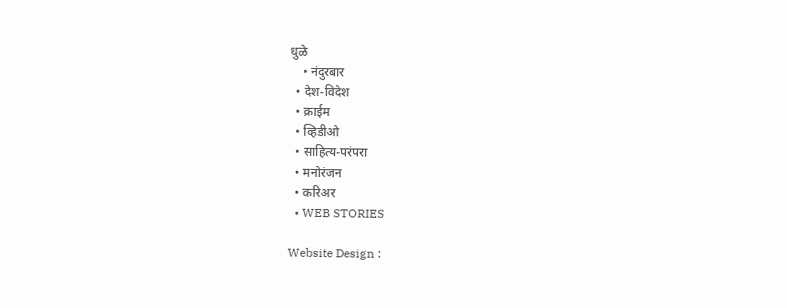धुळे
    • नंदुरबार
  • देश-विदेश
  • क्राईम
  • व्हिडीओ
  • साहित्य-परंपरा
  • मनोरंजन
  • करिअर
  • WEB STORIES

Website Design :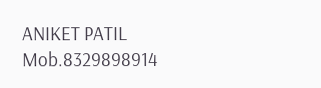ANIKET PATIL Mob.8329898914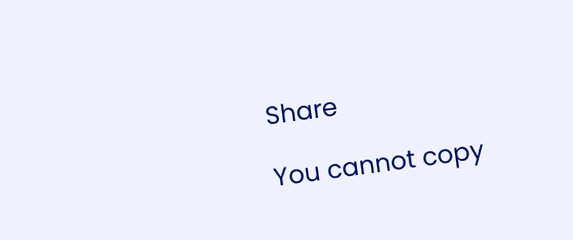Share

You cannot copy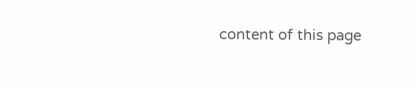content of this page